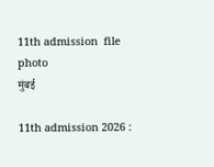11th admission  file photo
मुंबई

11th admission 2026 :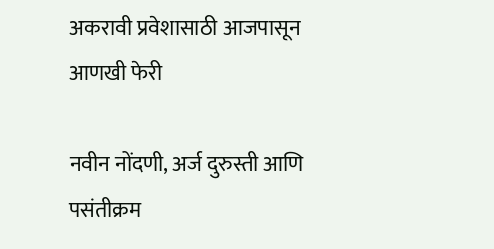अकरावी प्रवेशासाठी आजपासून आणखी फेरी

नवीन नोंदणी, अर्ज दुरुस्ती आणि पसंतीक्रम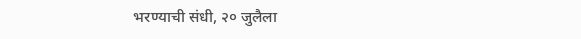भरण्याची संधी, २० जुलैला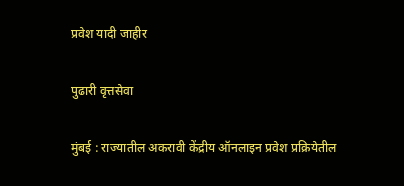प्रवेश यादी जाहीर

पुढारी वृत्तसेवा

मुंबई : राज्यातील अकरावी केंद्रीय ऑनलाइन प्रवेश प्रक्रियेतील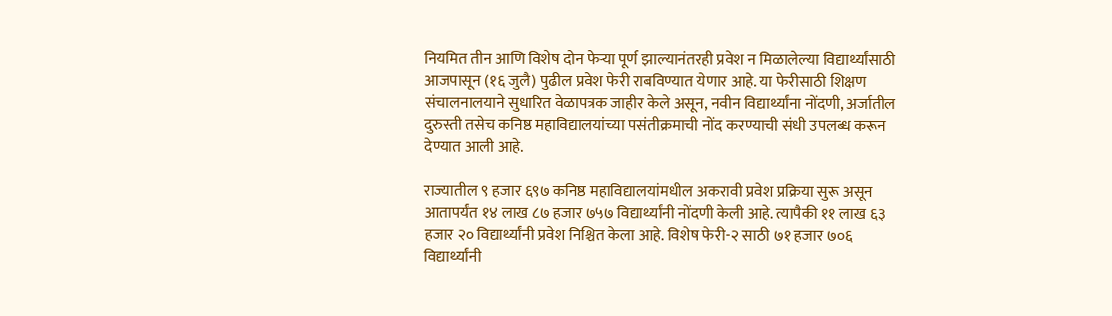नियमित तीन आणि विशेष दोन फेऱ्या पूर्ण झाल्यानंतरही प्रवेश न मिळालेल्या विद्यार्थ्यांसाठी आजपासून (१६ जुलै) पुढील प्रवेश फेरी राबविण्यात येणार आहे. या फेरीसाठी शिक्षण संचालनालयाने सुधारित वेळापत्रक जाहीर केले असून, नवीन विद्यार्थ्यांना नोंदणी, अर्जातील दुरुस्ती तसेच कनिष्ठ महाविद्यालयांच्या पसंतीक्रमाची नोंद करण्याची संधी उपलब्ध करून देण्यात आली आहे.

राज्यातील ९ हजार ६९७ कनिष्ठ महाविद्यालयांमधील अकरावी प्रवेश प्रक्रिया सुरू असून आतापर्यंत १४ लाख ८७ हजार ७५७ विद्यार्थ्यांनी नोंदणी केली आहे. त्यापैकी ११ लाख ६३ हजार २० विद्यार्थ्यांनी प्रवेश निश्चित केला आहे. विशेष फेरी-२ साठी ७१ हजार ७०६ विद्यार्थ्यांनी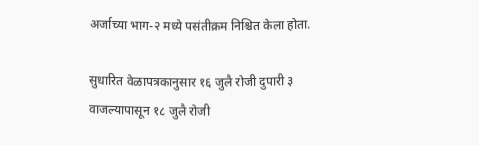अर्जाच्या भाग-२ मध्ये पसंतीक्रम निश्चित केला होता.

सुधारित वेळापत्रकानुसार १६ जुलै रोजी दुपारी ३ वाजल्यापासून १८ जुलै रोजी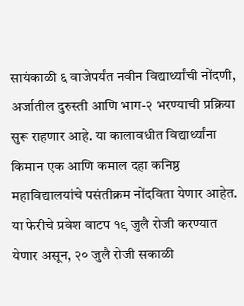सायंकाळी ६ वाजेपर्यंत नवीन विद्यार्थ्यांची नोंदणी, अर्जातील दुरुस्ती आणि भाग-२ भरण्याची प्रक्रिया सुरू राहणार आहे. या कालावधीत विद्यार्थ्यांना किमान एक आणि कमाल दहा कनिष्ठ महाविद्यालयांचे पसंतीक्रम नोंदविता येणार आहेत. या फेरीचे प्रवेश वाटप १९ जुलै रोजी करण्यात येणार असून, २० जुलै रोजी सकाळी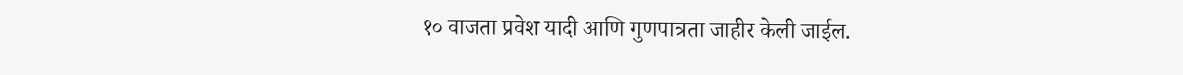१० वाजता प्रवेश यादी आणि गुणपात्रता जाहीर केली जाईल.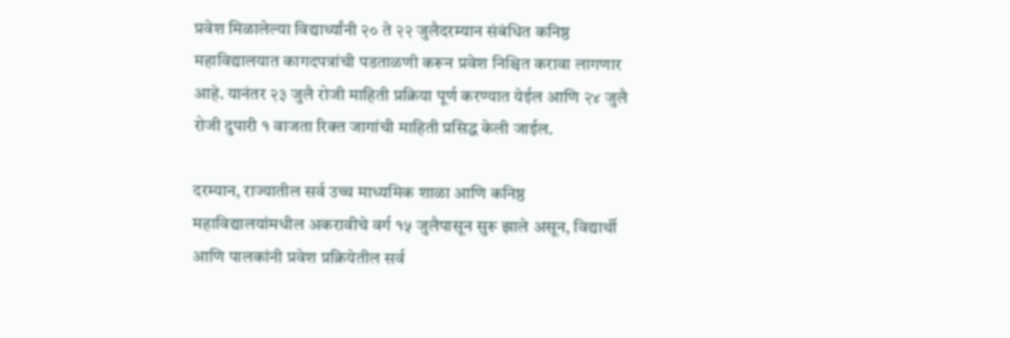प्रवेश मिळालेल्या विद्यार्थ्यांनी २० ते २२ जुलैदरम्यान संबंधित कनिष्ठ महाविद्यालयात कागदपत्रांची पडताळणी करून प्रवेश निश्चित करावा लागणार आहे. यानंतर २३ जुलै रोजी माहिती प्रक्रिया पूर्ण करण्यात येईल आणि २४ जुलै रोजी दुपारी १ वाजता रिक्त जागांची माहिती प्रसिद्ध केली जाईल.

दरम्यान, राज्यातील सर्व उच्च माध्यमिक शाळा आणि कनिष्ठ महाविद्यालयांमधील अकरावीचे वर्ग १५ जुलैपासून सुरू झाले असून, विद्यार्थी आणि पालकांनी प्रवेश प्रक्रियेतील सर्व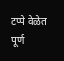टप्पे वेळेत पूर्ण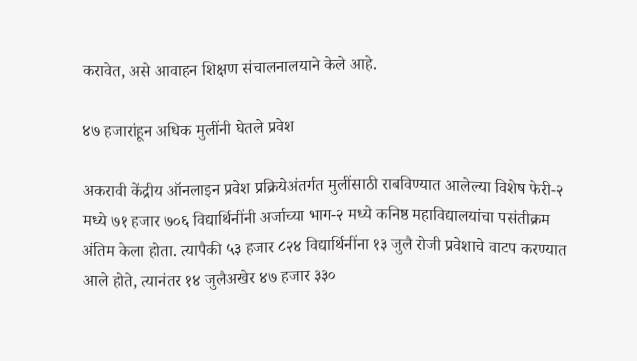करावेत, असे आवाहन शिक्षण संचालनालयाने केले आहे.

४७ हजारांहून अधिक मुलींनी घेतले प्रवेश

अकरावी केंद्रीय ऑनलाइन प्रवेश प्रक्रियेअंतर्गत मुलींसाठी राबविण्यात आलेल्या विशेष फेरी-२ मध्ये ७१ हजार ७०६ विद्यार्थिनींनी अर्जाच्या भाग-२ मध्ये कनिष्ठ महाविद्यालयांचा पसंतीक्रम अंतिम केला होता. त्यापैकी ५३ हजार ८२४ विद्यार्थिनींना १३ जुलै रोजी प्रवेशाचे वाटप करण्यात आले होते, त्यानंतर १४ जुलैअखेर ४७ हजार ३३०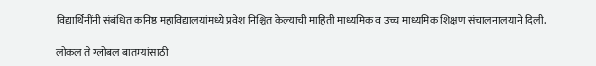विद्यार्थिनींनी संबंधित कनिष्ठ महाविद्यालयांमध्ये प्रवेश निश्चित केल्याची माहिती माध्यमिक व उच्च माध्यमिक शिक्षण संचालनालयाने दिली.

लोकल ते ग्लोबल बातम्यांसाठी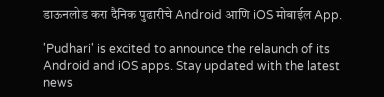डाऊनलोड करा दैनिक पुढारीचे Android आणि iOS मोबाईल App.

'Pudhari' is excited to announce the relaunch of its Android and iOS apps. Stay updated with the latest news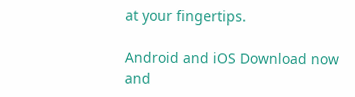at your fingertips.

Android and iOS Download now and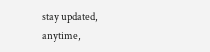stay updated, anytime,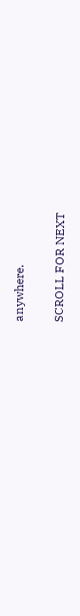anywhere.

SCROLL FOR NEXT